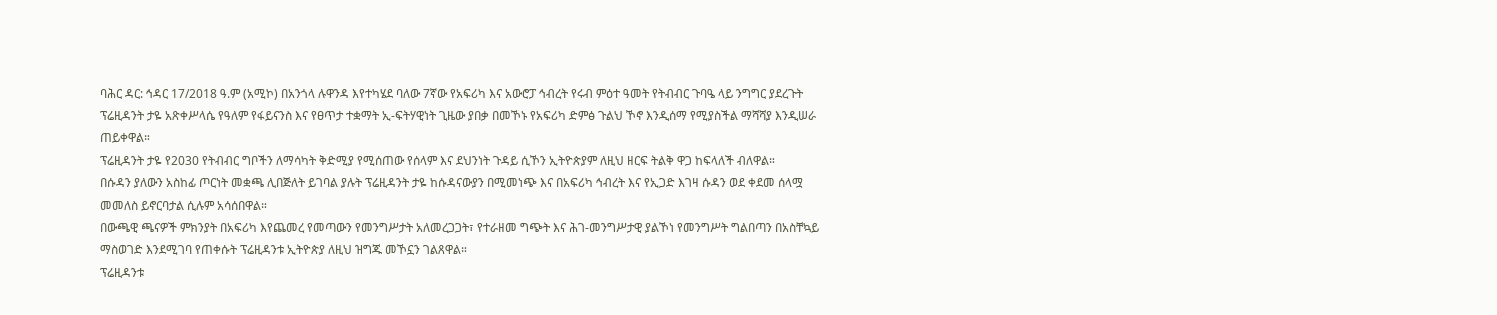ባሕር ዳር: ኅዳር 17/2018 ዓ.ም (አሚኮ) በአንጎላ ሉዋንዳ እየተካሄደ ባለው 7ኛው የአፍሪካ እና አውሮፓ ኅብረት የሩብ ምዕተ ዓመት የትብብር ጉባዔ ላይ ንግግር ያደረጉት ፕሬዚዳንት ታዬ አጽቀሥላሴ የዓለም የፋይናንስ እና የፀጥታ ተቋማት ኢ-ፍትሃዊነት ጊዜው ያበቃ በመኾኑ የአፍሪካ ድምፅ ጉልህ ኾኖ እንዲሰማ የሚያስችል ማሻሻያ እንዲሠራ ጠይቀዋል።
ፕሬዚዳንት ታዬ የ2030 የትብብር ግቦችን ለማሳካት ቅድሚያ የሚሰጠው የሰላም እና ደህንነት ጉዳይ ሲኾን ኢትዮጵያም ለዚህ ዘርፍ ትልቅ ዋጋ ከፍላለች ብለዋል።
በሱዳን ያለውን አስከፊ ጦርነት መቋጫ ሊበጅለት ይገባል ያሉት ፕሬዚዳንት ታዬ ከሱዳናውያን በሚመነጭ እና በአፍሪካ ኅብረት እና የኢጋድ እገዛ ሱዳን ወደ ቀደመ ሰላሟ መመለስ ይኖርባታል ሲሉም አሳሰበዋል።
በውጫዊ ጫናዎች ምክንያት በአፍሪካ እየጨመረ የመጣውን የመንግሥታት አለመረጋጋት፣ የተራዘመ ግጭት እና ሕገ-መንግሥታዊ ያልኾነ የመንግሥት ግልበጣን በአስቸኳይ ማስወገድ እንደሚገባ የጠቀሱት ፕሬዚዳንቱ ኢትዮጵያ ለዚህ ዝግጁ መኾኗን ገልጸዋል።
ፕሬዚዳንቱ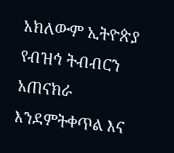አክለውም ኢትዮጵያ የብዝኅ ትብብርን አጠናክራ እንደምትቀጥል እና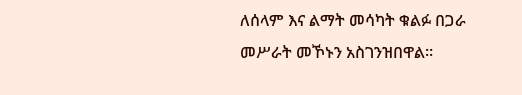ለሰላም እና ልማት መሳካት ቁልፉ በጋራ መሥራት መኾኑን አስገንዝበዋል።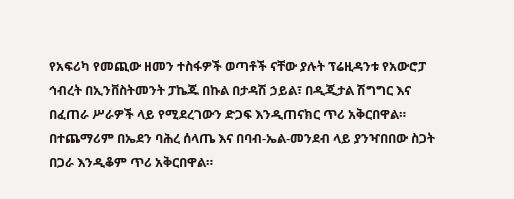የአፍሪካ የመጪው ዘመን ተስፋዎች ወጣቶች ናቸው ያሉት ፕሬዚዳንቱ የአውሮፓ ኅብረት በኢንቨስትመንት ፓኬጁ በኩል በታዳሽ ኃይል፣ በዲጂታል ሽግግር እና በፈጠራ ሥራዎች ላይ የሚደረገውን ድጋፍ እንዲጠናክር ጥሪ አቅርበዋል።
በተጨማሪም በኤደን ባሕረ ሰላጤ እና በባብ-ኤል-መንደብ ላይ ያንዣበበው ስጋት በጋራ እንዲቆም ጥሪ አቅርበዋል።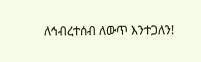ለኅብረተሰብ ለውጥ እንተጋለን!